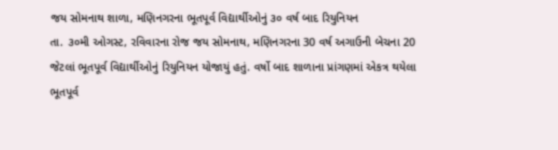જય સોમનાથ શાળા, મણિનગરના ભૂતપૂર્વ વિદ્યાર્થીઓનું ૩૦ વર્ષ બાદ રિયુનિયન
તા. ૩૦મી ઓગસ્ટ, રવિવારના રોજ જય સોમનાથ, મણિનગરના 30 વર્ષ અગાઉની બેચના 20 જેટલાં ભૂતપૂર્વ વિદ્યાર્થીઓનું રિયુનિયન યોજાયું હતું. વર્ષો બાદ શાળાના પ્રાંગણમાં એકત્ર થયેલા ભૂતપૂર્વ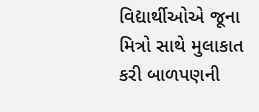વિદ્યાર્થીઓએ જૂના મિત્રો સાથે મુલાકાત કરી બાળપણની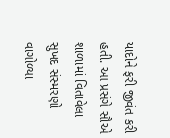યાદોને ફરી જીવંત કરી હતી. આ પ્રસંગે સૌએ શાળામાં વિતાવેલા સુખદ સંસ્મરણો વાગોળ્યા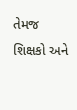તેમજ શિક્ષકો અને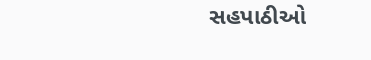સહપાઠીઓ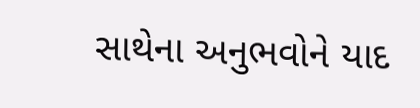સાથેના અનુભવોને યાદ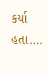કર્યા હતા….